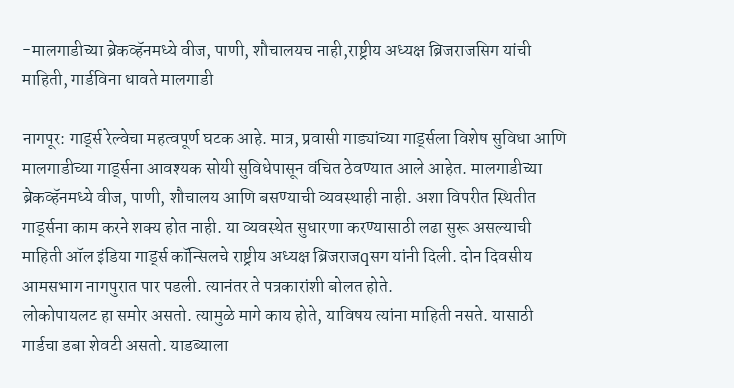-मालगाडीच्या ब्रेकव्हॅनमध्ये वीज, पाणी, शौचालयच नाही,राष्ट्रीय अध्यक्ष ब्रिजराजसिग यांची माहिती, गार्डविना धावते मालगाडी

नागपूर: गार्ड्स रेल्वेचा महत्वपूर्ण घटक आहे. मात्र, प्रवासी गाड्यांच्या गार्ड्सला विशेष सुविधा आणि मालगाडीच्या गार्ड्सना आवश्यक सोयी सुविधेपासून वंचित ठेवण्यात आले आहेत. मालगाडीच्या ब्रेकव्हॅनमध्ये वीज, पाणी, शौचालय आणि बसण्याची व्यवस्थाही नाही. अशा विपरीत स्थितीत गार्ड्सना काम करने शक्य होत नाही. या व्यवस्थेत सुधारणा करण्यासाठी लढा सुरू असल्याची माहिती ऑल इंडिया गार्ड्स कॉन्सिलचे राष्ट्रीय अध्यक्ष ब्रिजराजqसग यांनी दिली. दोन दिवसीय आमसभाग नागपुरात पार पडली. त्यानंतर ते पत्रकारांशी बोलत होते.
लोकोपायलट हा समोर असतो. त्यामुळे मागे काय होते, याविषय त्यांना माहिती नसते. यासाठी गार्डचा डबा शेवटी असतो. याडब्याला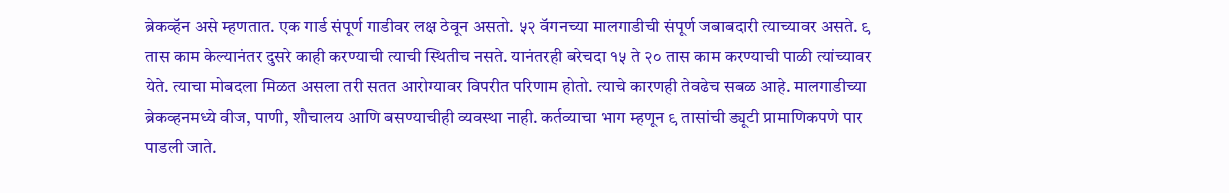ब्रेकव्हॅन असे म्हणतात. एक गार्ड संपूर्ण गाडीवर लक्ष ठेवून असतो. ५२ वॅगनच्या मालगाडीची संपूर्ण जबाबदारी त्याच्यावर असते. ९ तास काम केल्यानंतर दुसरे काही करण्याची त्याची स्थितीच नसते. यानंतरही बरेचदा १५ ते २० तास काम करण्याची पाळी त्यांच्यावर येते. त्याचा मोबदला मिळत असला तरी सतत आरोग्यावर विपरीत परिणाम होतो. त्याचे कारणही तेवढेच सबळ आहे. मालगाडीच्या ब्रेकव्हनमध्ये वीज, पाणी, शौचालय आणि बसण्याचीही व्यवस्था नाही. कर्तव्याचा भाग म्हणून ९ तासांची ड्यूटी प्रामाणिकपणे पार पाडली जाते.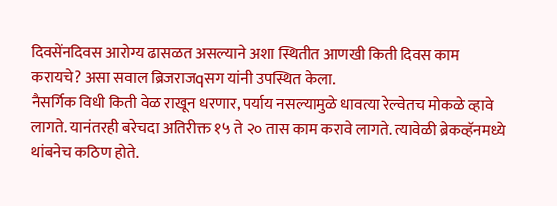दिवसेंनदिवस आरोग्य ढासळत असल्याने अशा स्थितीत आणखी किती दिवस काम करायचे? असा सवाल ब्रिजराजqसग यांनी उपस्थित केला.
नैसर्गिक विधी किती वेळ राखून धरणार, पर्याय नसल्यामुळे धावत्या रेल्वेतच मोकळे व्हावे लागते. यानंतरही बरेचदा अतिरीक्त १५ ते २० तास काम करावे लागते. त्यावेळी ब्रेकव्हॅनमध्ये थांबनेच कठिण होते.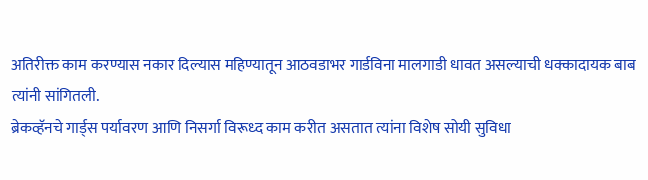अतिरीक्त काम करण्यास नकार दिल्यास महिण्यातून आठवडाभर गार्डविना मालगाडी धावत असल्याची धक्कादायक बाब त्यांनी सांगितली.
ब्रेकव्हॅनचे गार्ड्स पर्यावरण आणि निसर्गा विरूध्द काम करीत असतात त्यांना विशेष सोयी सुविधा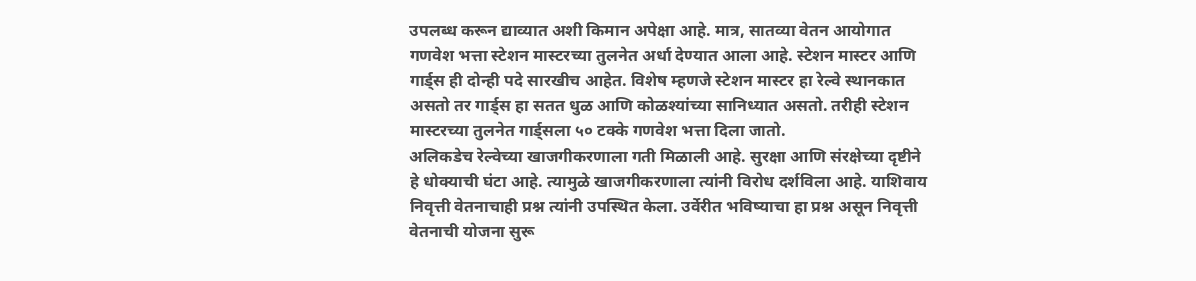उपलब्ध करून द्याव्यात अशी किमान अपेक्षा आहे. मात्र, सातव्या वेतन आयोगात गणवेश भत्ता स्टेशन मास्टरच्या तुलनेत अर्धा देण्यात आला आहे. स्टेशन मास्टर आणि गार्ड्स ही दोन्ही पदे सारखीच आहेत. विशेष म्हणजे स्टेशन मास्टर हा रेल्वे स्थानकात असतो तर गार्ड्स हा सतत धुळ आणि कोळश्यांच्या सानिध्यात असतो. तरीही स्टेशन मास्टरच्या तुलनेत गार्ड्सला ५० टक्के गणवेश भत्ता दिला जातो.
अलिकडेच रेल्वेच्या खाजगीकरणाला गती मिळाली आहे. सुरक्षा आणि संरक्षेच्या दृष्टीने हे धोक्याची घंटा आहे. त्यामुळे खाजगीकरणाला त्यांनी विरोध दर्शविला आहे. याशिवाय निवृत्ती वेतनाचाही प्रश्न त्यांनी उपस्थित केला. उर्वेरीत भविष्याचा हा प्रश्न असून निवृत्ती वेतनाची योजना सुरू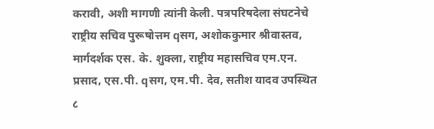करावी, अशी मागणी त्यांनी केली. पत्रपरिषदेला संघटनेचे राष्ट्रीय सचिव पुरूषोत्तम qसग, अशोककुमार श्रीवास्तव, मार्गदर्शक एस. के. शुक्ला, राष्ट्रीय महासचिव एम.एन. प्रसाद, एस.पी. qसग, एम.पी. देव, सतीश यादव उपस्थित
८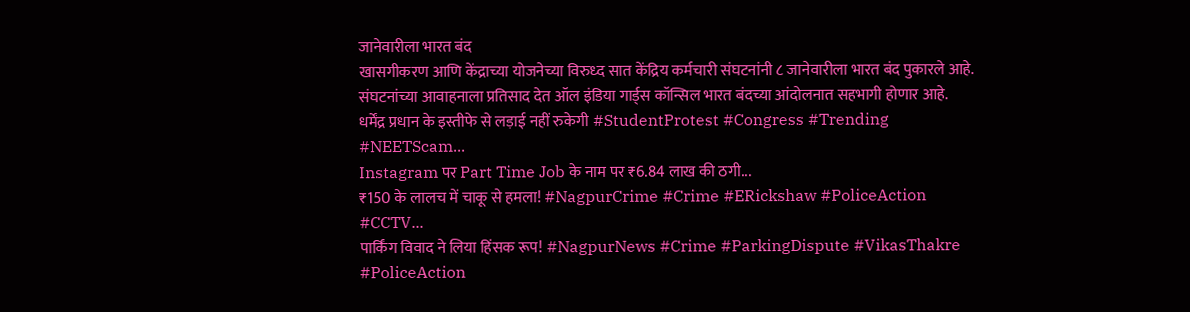जानेवारीला भारत बंद
खासगीकरण आणि केंद्राच्या योजनेच्या विरुध्द सात केंद्रिय कर्मचारी संघटनांनी ८ जानेवारीला भारत बंद पुकारले आहे. संघटनांच्या आवाहनाला प्रतिसाद देत ऑल इंडिया गार्ड्स कॉन्सिल भारत बंदच्या आंदोलनात सहभागी होणार आहे.
धर्मेंद्र प्रधान के इस्तीफे से लड़ाई नहीं रुकेगी #StudentProtest #Congress #Trending #NEETScam...
Instagram पर Part Time Job के नाम पर ₹6.84 लाख की ठगी...
₹150 के लालच में चाकू से हमला! #NagpurCrime #Crime #ERickshaw #PoliceAction #CCTV...
पार्किंग विवाद ने लिया हिंसक रूप! #NagpurNews #Crime #ParkingDispute #VikasThakre #PoliceAction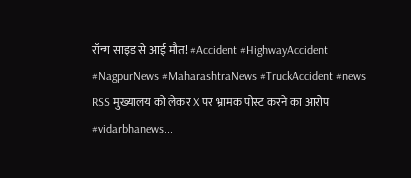रॉन्ग साइड से आई मौत! #Accident #HighwayAccident #NagpurNews #MaharashtraNews #TruckAccident #news
RSS मुख्यालय को लेकर X पर भ्रामक पोस्ट करने का आरोप #vidarbhanews...